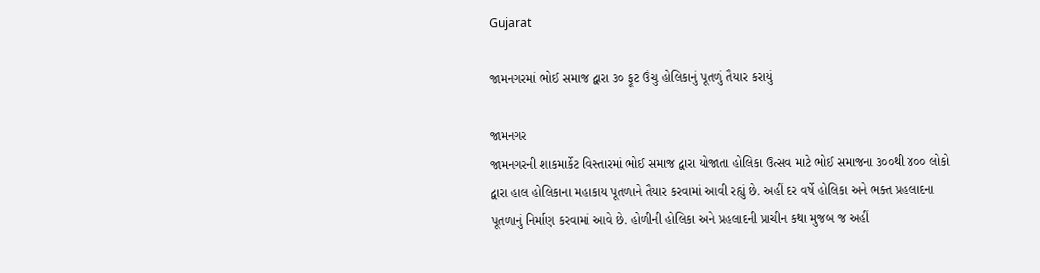Gujarat

જામનગરમાં ભોઈ સમાજ દ્વારા ૩૦ ફૂટ ઉંચુ હોલિકાનું પૂતળું તૈયાર કરાયું

જામનગર
જામનગરની શાકમાર્કેટ વિસ્તારમાં ભોઈ સમાજ દ્વારા યોજાતા હોલિકા ઉત્સવ માટે ભોઈ સમાજના ૩૦૦થી ૪૦૦ લોકો દ્વારા હાલ હોલિકાના મહાકાય પૂતળાને તૈયાર કરવામાં આવી રહ્યું છે. અહીં દર વર્ષે હોલિકા અને ભક્ત પ્રહલાદના પૂતળાનું નિર્માણ કરવામાં આવે છે. હોળીની હોલિકા અને પ્રહલાદની પ્રાચીન કથા મુજબ જ અહીં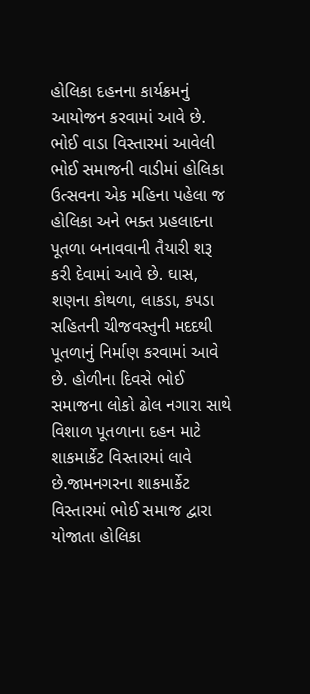હોલિકા દહનના કાર્યક્રમનું આયોજન કરવામાં આવે છે. ભોઈ વાડા વિસ્તારમાં આવેલી ભોઈ સમાજની વાડીમાં હોલિકા ઉત્સવના એક મહિના પહેલા જ હોલિકા અને ભક્ત પ્રહલાદના પૂતળા બનાવવાની તૈયારી શરૂ કરી દેવામાં આવે છે. ઘાસ, શણના કોથળા, લાકડા, કપડા સહિતની ચીજવસ્તુની મદદથી પૂતળાનું નિર્માણ કરવામાં આવે છે. હોળીના દિવસે ભોઈ સમાજના લોકો ઢોલ નગારા સાથે વિશાળ પૂતળાના દહન માટે શાકમાર્કેટ વિસ્તારમાં લાવે છે.જામનગરના શાકમાર્કેટ વિસ્તારમાં ભોઈ સમાજ દ્વારા યોજાતા હોલિકા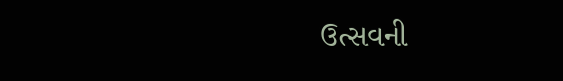ઉત્સવની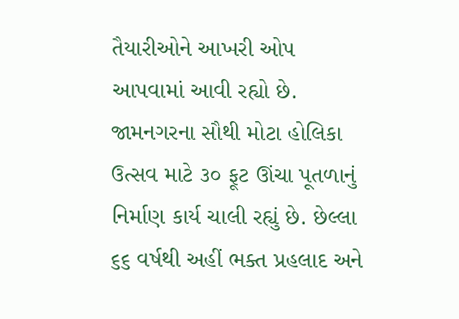તૈયારીઓને આખરી ઓપ આપવામાં આવી રહ્યો છે. જામનગરના સૌથી મોટા હોલિકા ઉત્સવ માટે ૩૦ ફૂટ ઊંચા પૂતળાનું નિર્માણ કાર્ય ચાલી રહ્યું છે. છેલ્લા ૬૬ વર્ષથી અહીં ભક્ત પ્રહલાદ અને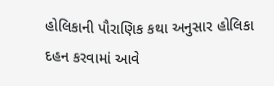હોલિકાની પૌરાણિક કથા અનુસાર હોલિકા દહન કરવામાં આવે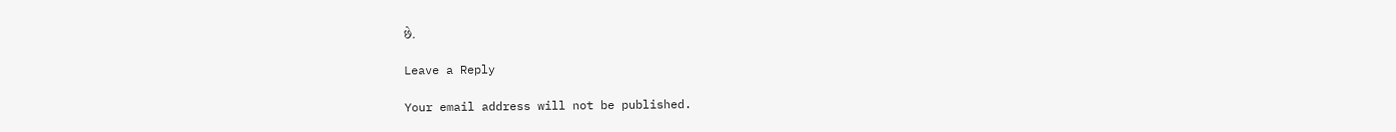છે.

Leave a Reply

Your email address will not be published.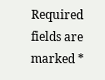Required fields are marked *